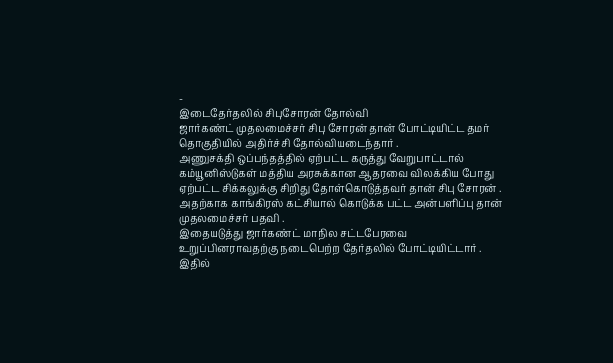-
இடைதேர்தலில் சிபுசோரன் தோல்வி
ஜார்கண்ட் முதலமைச்சர் சிபு சோரன் தான் போட்டியிட்ட தமர் தொகுதியில் அதிர்ச்சி தோல்வியடைந்தார் .
அணுசக்தி ஒப்பந்தத்தில் ஏற்பட்ட கருத்து வேறுபாட்டால் கம்யூனிஸ்டுகள் மத்திய அரசுக்கான ஆதரவை விலக்கிய போது ஏற்பட்ட சிக்கலுக்கு சிறிது தோள்கொடுத்தவர் தான் சிபு சோரன் . அதற்காக காங்கிரஸ் கட்சியால் கொடுக்க பட்ட அன்பளிப்பு தான் முதலமைச்சர் பதவி .
இதையடுத்து ஜார்கண்ட் மாநில சட்டபேரவை உறுப்பினராவதற்கு நடைபெற்ற தேர்தலில் போட்டியிட்டார் . இதில்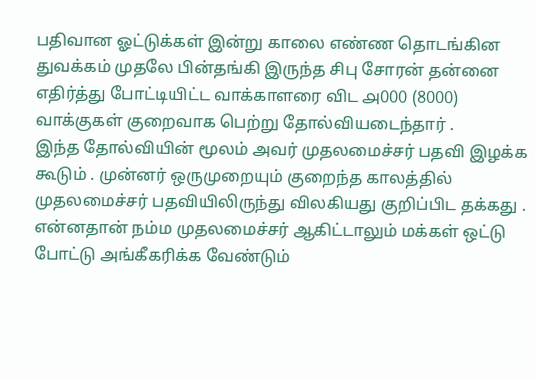பதிவான ஓட்டுக்கள் இன்று காலை எண்ண தொடங்கின துவக்கம் முதலே பின்தங்கி இருந்த சிபு சோரன் தன்னை எதிர்த்து போட்டியிட்ட வாக்காளரை விட ௮000 (8000) வாக்குகள் குறைவாக பெற்று தோல்வியடைந்தார் .
இந்த தோல்வியின் மூலம் அவர் முதலமைச்சர் பதவி இழக்க கூடும் . முன்னர் ஒருமுறையும் குறைந்த காலத்தில் முதலமைச்சர் பதவியிலிருந்து விலகியது குறிப்பிட தக்கது .
என்னதான் நம்ம முதலமைச்சர் ஆகிட்டாலும் மக்கள் ஒட்டு போட்டு அங்கீகரிக்க வேண்டும்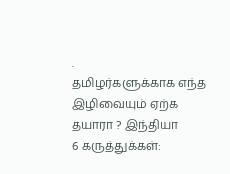.
தமிழர்களுக்காக எந்த இழிவையும் ஏற்க தயாரா ? இந்தியா
6 கருத்துக்கள்: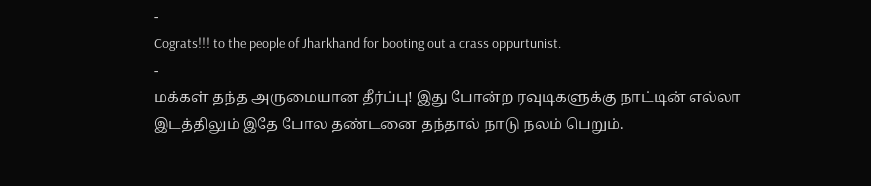-
Cograts!!! to the people of Jharkhand for booting out a crass oppurtunist.
-
மக்கள் தந்த அருமையான தீர்ப்பு! இது போன்ற ரவுடிகளுக்கு நாட்டின் எல்லா இடத்திலும் இதே போல தண்டனை தந்தால் நாடு நலம் பெறும்.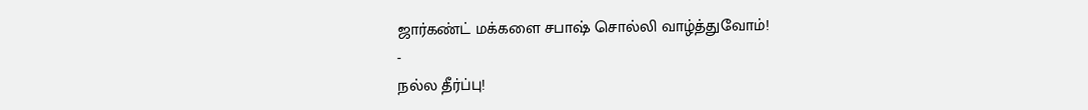ஜார்கண்ட் மக்களை சபாஷ் சொல்லி வாழ்த்துவோம்!
-
நல்ல தீர்ப்பு!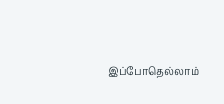இப்போதெல்லாம்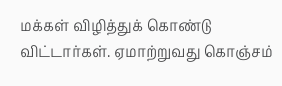மக்கள் விழித்துக் கொண்டு விட்டார்கள். ஏமாற்றுவது கொஞ்சம்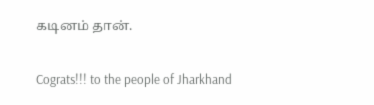கடினம் தான்.

Cograts!!! to the people of Jharkhand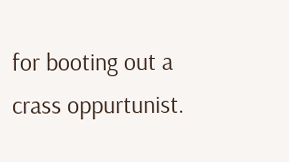for booting out a crass oppurtunist.